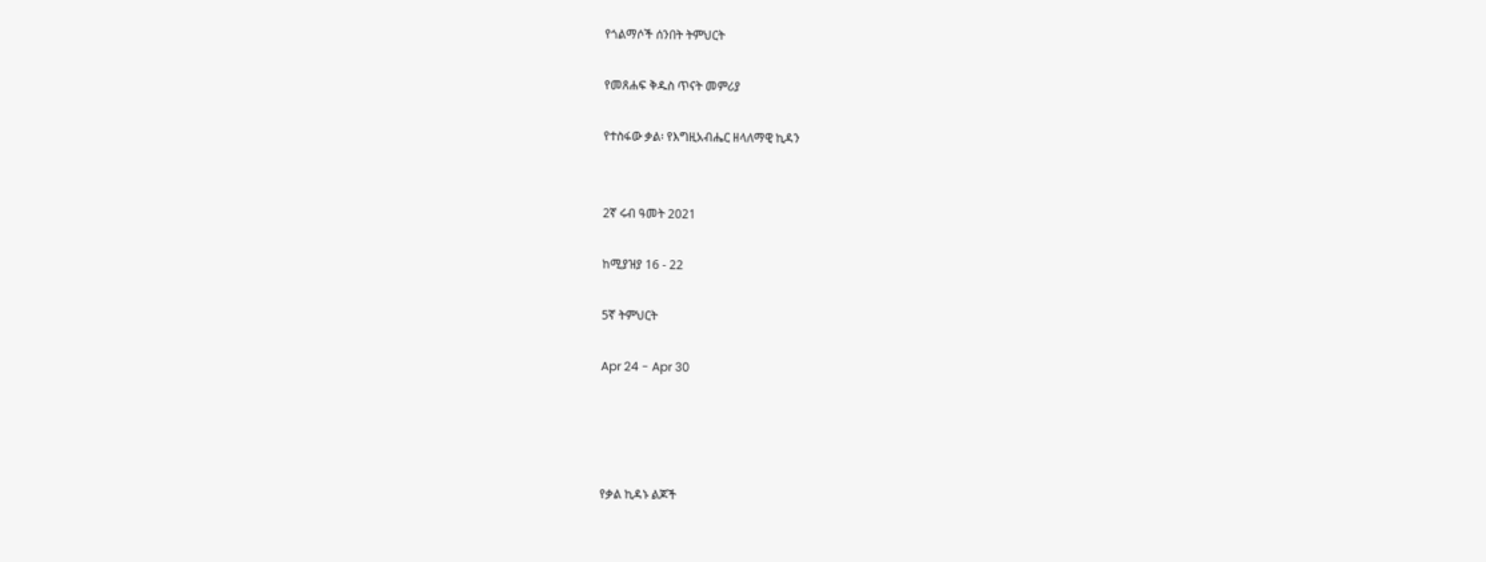የጎልማሶች ሰንበት ትምህርት

የመጸሐፍ ቅዱስ ጥናት መምሪያ

የተስፋው ቃል፡ የእግዚአብሔር ዘላለማዊ ኪዳን


2ኛ ሩብ ዓመት 2021

ከሚያዝያ 16 - 22

5ኛ ትምህርት

Apr 24 - Apr 30




የቃል ኪዳኑ ልጆች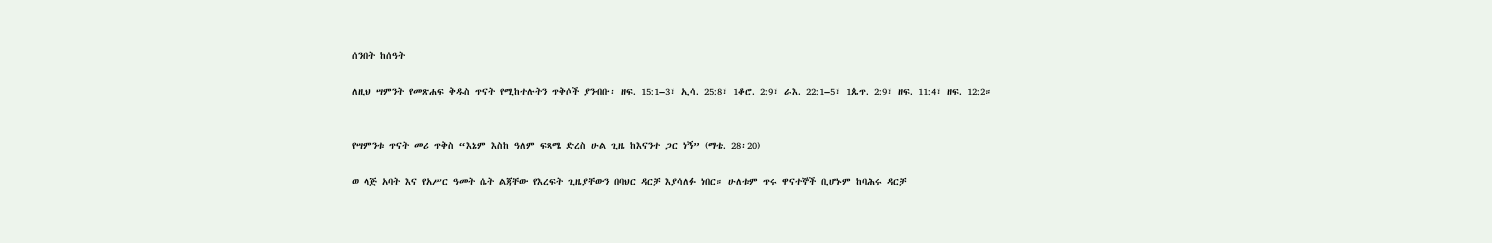ሰንበት ከሰዓት

ለዚህ ሣምንት የመጽሐፍ ቅዱስ ጥናት የሚከተሉትን ጥቅሶች ያንብቡ፡ ዘፍ. 15:1–3፣ ኢሳ. 25:8፣ 1ቆሮ. 2:9፣ ራእ. 22:1–5፣ 1ጴጥ. 2:9፣ ዘፍ. 11:4፣ ዘፍ. 12:2።


የሣምንቱ ጥናት መሪ ጥቅስ “እኔም እስከ ዓለም ፍጻሜ ድረስ ሁል ጊዜ ከእናንተ ጋር ነኝ” (ማቴ. 28፡20)

ወ ላጅ አባት እና የአሥር ዓመት ሴት ልጃቸው የእረፍት ጊዜያቸውን በባህር ዳርቻ እያሳለፉ ነበር። ሁለቱም ጥሩ ዋናተኞች ቢሆኑም ከባሕሩ ዳርቻ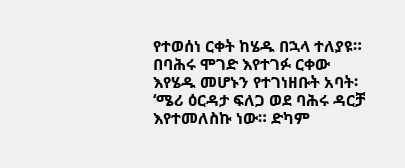የተወሰነ ርቀት ከሄዱ በኋላ ተለያዩ። በባሕሩ ሞገድ እየተገፉ ርቀው እየሄዱ መሆኑን የተገነዘቡት አባት፡ ‘ሜሪ ዕርዳታ ፍለጋ ወደ ባሕሩ ዳርቻ እየተመለስኩ ነው። ድካም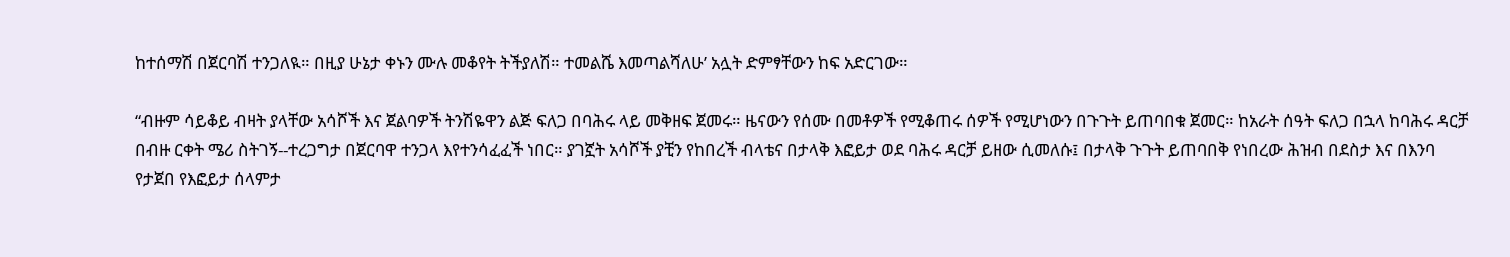ከተሰማሽ በጀርባሽ ተንጋለዪ። በዚያ ሁኔታ ቀኑን ሙሉ መቆየት ትችያለሽ። ተመልሼ እመጣልሻለሁ’ አሏት ድምፃቸውን ከፍ አድርገው።

“ብዙም ሳይቆይ ብዛት ያላቸው አሳሾች እና ጀልባዎች ትንሽዬዋን ልጅ ፍለጋ በባሕሩ ላይ መቅዘፍ ጀመሩ። ዜናውን የሰሙ በመቶዎች የሚቆጠሩ ሰዎች የሚሆነውን በጉጉት ይጠባበቁ ጀመር። ከአራት ሰዓት ፍለጋ በኋላ ከባሕሩ ዳርቻ በብዙ ርቀት ሜሪ ስትገኝ--ተረጋግታ በጀርባዋ ተንጋላ እየተንሳፈፈች ነበር። ያገኟት አሳሾች ያቺን የከበረች ብላቴና በታላቅ እፎይታ ወደ ባሕሩ ዳርቻ ይዘው ሲመለሱ፤ በታላቅ ጉጉት ይጠባበቅ የነበረው ሕዝብ በደስታ እና በእንባ የታጀበ የእፎይታ ሰላምታ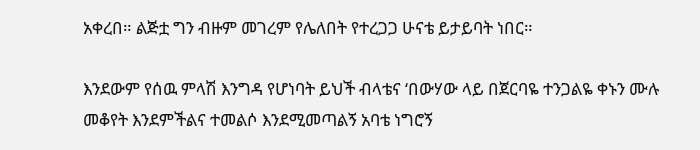አቀረበ። ልጅቷ ግን ብዙም መገረም የሌለበት የተረጋጋ ሁናቴ ይታይባት ነበር።

እንደውም የሰዉ ምላሽ እንግዳ የሆነባት ይህች ብላቴና ‘በውሃው ላይ በጀርባዬ ተንጋልዬ ቀኑን ሙሉ መቆየት እንደምችልና ተመልሶ እንደሚመጣልኝ አባቴ ነግሮኝ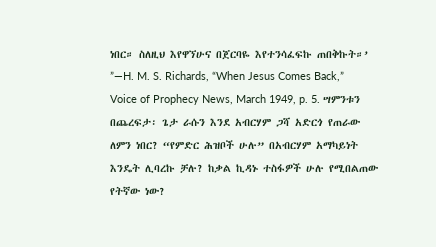ነበር። ስለዚህ እየዋኘሁና በጀርባዬ እየተንሳፈፍኩ ጠበቅኩት።’ ”—H. M. S. Richards, “When Jesus Comes Back,” Voice of Prophecy News, March 1949, p. 5. ሣምንቱን በጨረፍታ፡ ጌታ ራሱን እንደ አብርሃም ጋሻ አድርጎ የጠራው ለምን ነበር? “የምድር ሕዝቦች ሁሉ” በአብርሃም አማካይነት እንዴት ሊባረኩ ቻሉ? ከቃል ኪዳኑ ተስፋዎች ሁሉ የሚበልጠው የትኛው ነው?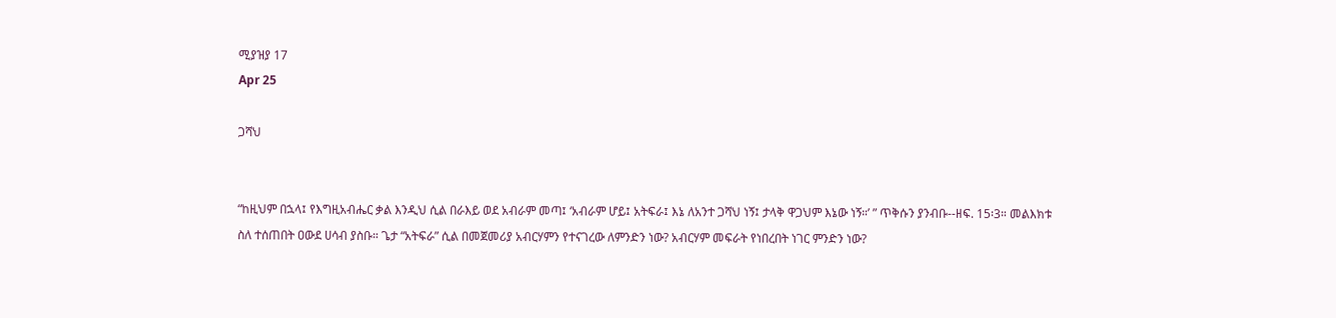ሚያዝያ 17
Apr 25

ጋሻህ


“ከዚህም በኋላ፤ የእግዚአብሔር ቃል እንዲህ ሲል በራእይ ወደ አብራም መጣ፤ ‘አብራም ሆይ፤ አትፍራ፤ እኔ ለአንተ ጋሻህ ነኝ፤ ታላቅ ዋጋህም እኔው ነኝ።’ ” ጥቅሱን ያንብቡ--ዘፍ. 15፡3። መልእክቱ ስለ ተሰጠበት ዐውደ ሀሳብ ያስቡ። ጌታ “አትፍራ” ሲል በመጀመሪያ አብርሃምን የተናገረው ለምንድን ነው? አብርሃም መፍራት የነበረበት ነገር ምንድን ነው?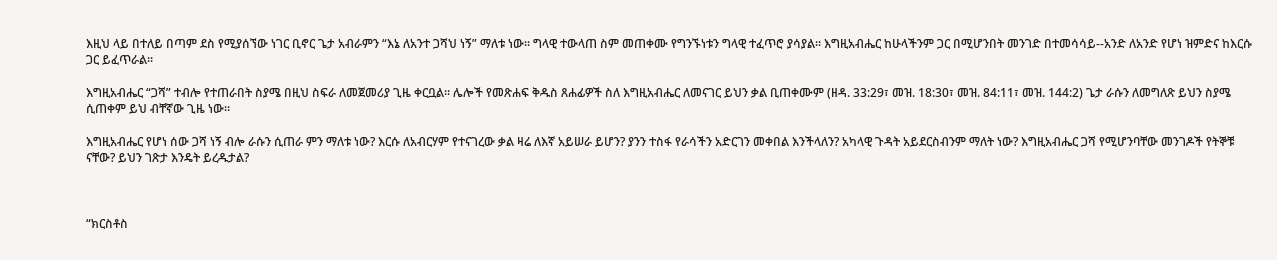እዚህ ላይ በተለይ በጣም ደስ የሚያሰኘው ነገር ቢኖር ጌታ አብራምን “እኔ ለአንተ ጋሻህ ነኝ” ማለቱ ነው። ግላዊ ተውላጠ ስም መጠቀሙ የግንኙነቱን ግላዊ ተፈጥሮ ያሳያል። እግዚአብሔር ከሁላችንም ጋር በሚሆንበት መንገድ በተመሳሳይ--አንድ ለአንድ የሆነ ዝምድና ከእርሱ ጋር ይፈጥራል።

እግዚአብሔር “ጋሻ” ተብሎ የተጠራበት ስያሜ በዚህ ስፍራ ለመጀመሪያ ጊዜ ቀርቧል። ሌሎች የመጽሐፍ ቅዱስ ጸሐፊዎች ስለ እግዚአብሔር ለመናገር ይህን ቃል ቢጠቀሙም (ዘዳ. 33:29፣ መዝ. 18:30፣ መዝ. 84:11፣ መዝ. 144:2) ጌታ ራሱን ለመግለጽ ይህን ስያሜ ሲጠቀም ይህ ብቸኛው ጊዜ ነው።

እግዚአብሔር የሆነ ሰው ጋሻ ነኝ ብሎ ራሱን ሲጠራ ምን ማለቱ ነው? እርሱ ለአብርሃም የተናገረው ቃል ዛሬ ለእኛ አይሠራ ይሆን? ያንን ተስፋ የራሳችን አድርገን መቀበል እንችላለን? አካላዊ ጉዳት አይደርስብንም ማለት ነው? እግዚአብሔር ጋሻ የሚሆንባቸው መንገዶች የትኞቹ ናቸው? ይህን ገጽታ እንዴት ይረዱታል?



“ክርስቶስ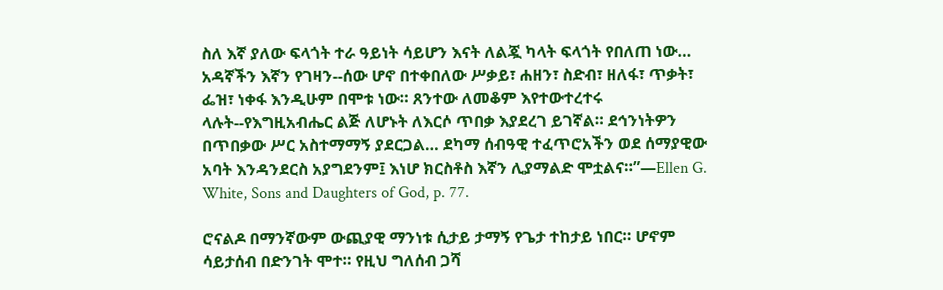ስለ እኛ ያለው ፍላጎት ተራ ዓይነት ሳይሆን እናት ለልጇ ካላት ፍላጎት የበለጠ ነው… አዳኛችን እኛን የገዛን--ሰው ሆኖ በተቀበለው ሥቃይ፣ ሐዘን፣ ስድብ፣ ዘለፋ፣ ጥቃት፣ ፌዝ፣ ነቀፋ እንዲሁም በሞቱ ነው። ጸንተው ለመቆም እየተውተረተሩ ላሉት--የእግዚአብሔር ልጅ ለሆኑት ለእርሶ ጥበቃ እያደረገ ይገኛል። ደኅንነትዎን በጥበቃው ሥር አስተማማኝ ያደርጋል… ደካማ ሰብዓዊ ተፈጥሮአችን ወደ ሰማያዊው አባት እንዳንደርስ አያግደንም፤ እነሆ ክርስቶስ እኛን ሊያማልድ ሞቷልና።”—Ellen G. White, Sons and Daughters of God, p. 77.

ሮናልዶ በማንኛውም ውጪያዊ ማንነቱ ሲታይ ታማኝ የጌታ ተከታይ ነበር። ሆኖም ሳይታሰብ በድንገት ሞተ። የዚህ ግለሰብ ጋሻ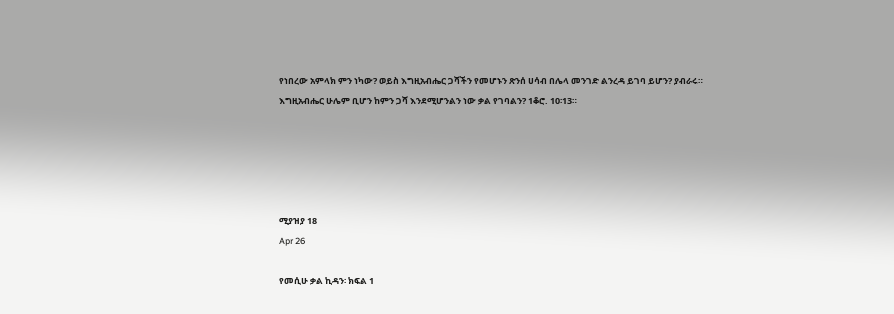የነበረው አምላክ ምን ነካው? ወይስ እግዚአብሔር ጋሻችን የመሆኑን ጽንሰ ሀሳብ በሌላ መንገድ ልንረዳ ይገባ ይሆን? ያብራሩ። እግዚአብሔር ሁሌም ቢሆን ከምን ጋሻ እንደሚሆንልን ነው ቃል የገባልን? 1ቆሮ. 10፡13።





ሚያዝያ 18
Apr 26

የመሲሁ ቃል ኪዳን፡ ክፍል 1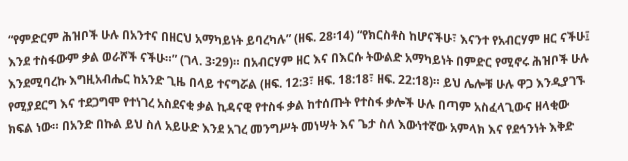“የምድርም ሕዝቦች ሁሉ በአንተና በዘርህ አማካይነት ይባረካሉ” (ዘፍ. 28፡14) “የክርስቶስ ከሆናችሁ፣ እናንተ የአብርሃም ዘር ናችሁ፤ እንደ ተስፋውም ቃል ወራሾች ናችሁ።” (ገላ. 3፡29)። በአብርሃም ዘር እና በእርሱ ትውልድ አማካይነት በምድር የሚኖሩ ሕዝቦች ሁሉ እንደሚባረኩ እግዚአብሔር ከአንድ ጊዜ በላይ ተናግሯል (ዘፍ. 12:3፣ ዘፍ. 18:18፣ ዘፍ. 22:18)። ይህ ሌሎቹ ሁሉ ዋጋ እንዲያገኙ የሚያደርግ እና ተደጋግሞ የተነገረ አስደናቂ ቃል ኪዳናዊ የተስፋ ቃል ከተሰጡት የተስፋ ቃሎች ሁሉ በጣም አስፈላጊውና ዘላቂው ክፍል ነው። በአንድ በኩል ይህ ስለ አይሁድ እንደ አገረ መንግሥት መነሣት እና ጌታ ስለ እውነተኛው አምላክ እና የደኅንነት እቅድ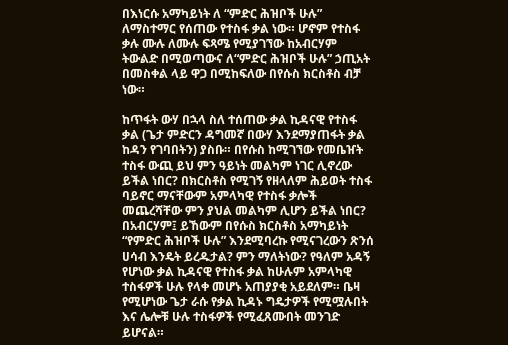በእነርሱ አማካይነት ለ “ምድር ሕዝቦች ሁሉ” ለማስተማር የሰጠው የተስፋ ቃል ነው። ሆኖም የተስፋ ቃሉ ሙሉ ለሙሉ ፍጻሜ የሚያገኘው ከአብርሃም ትውልድ በሚወጣውና ለ“ምድር ሕዝቦች ሁሉ” ኃጢአት በመስቀል ላይ ዋጋ በሚከፍለው በየሱስ ክርስቶስ ብቻ ነው።

ከጥፋት ውሃ በኋላ ስለ ተሰጠው ቃል ኪዳናዊ የተስፋ ቃል (ጌታ ምድርን ዳግመኛ በውሃ እንደማያጠፋት ቃል ከዳን የገባበትን) ያስቡ። በየሱስ ከሚገኘው የመቤዠት ተስፋ ውጪ ይህ ምን ዓይነት መልካም ነገር ሊኖረው ይችል ነበር? በክርስቶስ የሚገኝ የዘላለም ሕይወት ተስፋ ባይኖር ማናቸውም አምላካዊ የተስፋ ቃሎች መጨረሻቸው ምን ያህል መልካም ሊሆን ይችል ነበር? በአብርሃም፤ ይኸውም በየሱስ ክርስቶስ አማካይነት “የምድር ሕዝቦች ሁሉ” እንደሚባረኩ የሚናገረውን ጽንሰ ሀሳብ እንዴት ይረዱታል? ምን ማለትነው? የዓለም አዳኝ የሆነው ቃል ኪዳናዊ የተስፋ ቃል ከሁሉም አምላካዊ ተስፋዎች ሁሉ የላቀ መሆኑ አጠያያቂ አይደለም። ቤዛ የሚሆነው ጌታ ራሱ የቃል ኪዳኑ ግዴታዎች የሚሟሉበት እና ሌሎቹ ሁሉ ተስፋዎች የሚፈጸሙበት መንገድ ይሆናል።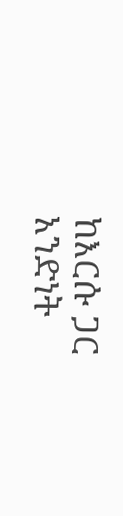ከእርሱ ጋር አንድነት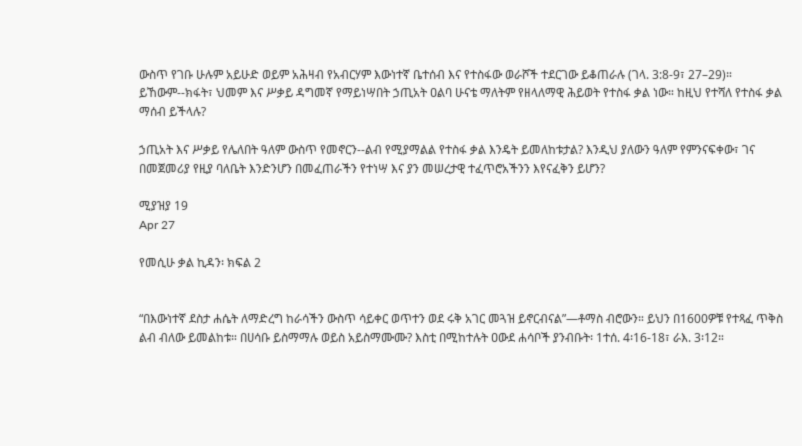ውስጥ የገቡ ሁሉም አይሁድ ወይም አሕዛብ የአብርሃም እውነተኛ ቤተሰብ እና የተስፋው ወራሾች ተደርገው ይቆጠራሉ (ገላ. 3:8-9፣ 27–29)። ይኸውም--ክፋት፣ ህመም እና ሥቃይ ዳግመኛ የማይነሣበት ኃጢአት ዐልባ ሁናቴ ማለትም የዘላለማዊ ሕይወት የተስፋ ቃል ነው። ከዚህ የተሻለ የተስፋ ቃል ማሰብ ይችላሉ?

ኃጢአት እና ሥቃይ የሌለበት ዓለም ውስጥ የመኖርን--ልብ የሚያማልል የተስፋ ቃል እንዴት ይመለከቱታል? እንዲህ ያለውን ዓለም የምንናፍቀው፣ ገና በመጀመሪያ የዚያ ባለቤት እንድንሆን በመፈጠራችን የተነሣ እና ያን መሠረታዊ ተፈጥሮአችንን እየናፈቅን ይሆን?

ሚያዝያ 19
Apr 27

የመሲሁ ቃል ኪዳን፡ ክፍል 2


“በእውነተኛ ደስታ ሐሴት ለማድረግ ከራሳችን ውስጥ ሳይቀር ወጥተን ወደ ሩቅ አገር መጓዝ ይኖርብናል”—ቶማስ ብሮውን። ይህን በ1600ዎቹ የተጻፈ ጥቅስ ልብ ብለው ይመልከቱ። በሀሳቡ ይስማማሉ ወይስ አይስማሙሙ? እስቲ በሚከተሉት ዐውደ ሐሳቦች ያንብቡት፡ 1ተሰ. 4፡16-18፣ ራእ. 3፡12።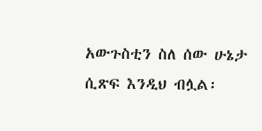አውጉስቲን ስለ ሰው ሁኔታ ሲጽፍ እንዲህ ብሏል፡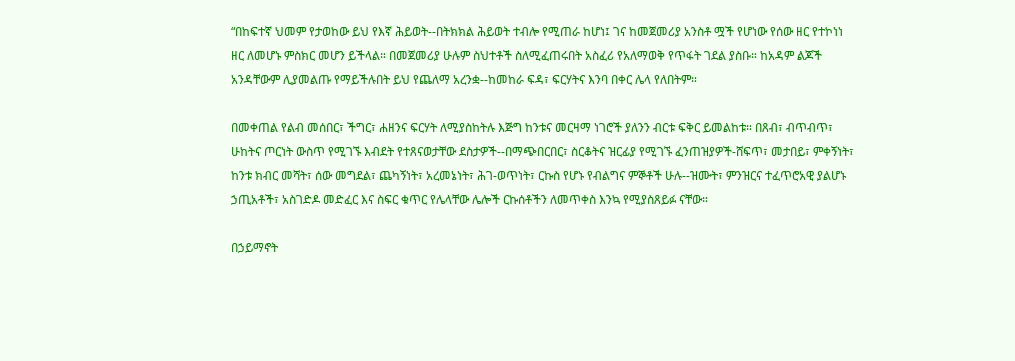“በከፍተኛ ህመም የታወከው ይህ የእኛ ሕይወት--በትክክል ሕይወት ተብሎ የሚጠራ ከሆነ፤ ገና ከመጀመሪያ አንስቶ ሟች የሆነው የሰው ዘር የተኮነነ ዘር ለመሆኑ ምስክር መሆን ይችላል። በመጀመሪያ ሁሉም ስህተቶች ስለሚፈጠሩበት አስፈሪ የአለማወቅ የጥፋት ገደል ያስቡ። ከአዳም ልጆች አንዳቸውም ሊያመልጡ የማይችሉበት ይህ የጨለማ አረንቋ--ከመከራ ፍዳ፣ ፍርሃትና እንባ በቀር ሌላ የለበትም።

በመቀጠል የልብ መሰበር፣ ችግር፣ ሐዘንና ፍርሃት ለሚያስከትሉ እጅግ ከንቱና መርዛማ ነገሮች ያለንን ብርቱ ፍቅር ይመልከቱ። በጸብ፣ ብጥብጥ፣ ሁከትና ጦርነት ውስጥ የሚገኙ እብደት የተጸናወታቸው ደስታዎች--በማጭበርበር፣ ስርቆትና ዝርፊያ የሚገኙ ፈንጠዝያዎች-ሸፍጥ፣ መታበይ፣ ምቀኝነት፣ ከንቱ ክብር መሻት፣ ሰው መግደል፣ ጨካኝነት፣ አረመኔነት፣ ሕገ-ወጥነት፣ ርኩስ የሆኑ የብልግና ምኞቶች ሁሉ--ዝሙት፣ ምንዝርና ተፈጥሮአዊ ያልሆኑ ኃጢአቶች፣ አስገድዶ መድፈር እና ስፍር ቁጥር የሌላቸው ሌሎች ርኩሰቶችን ለመጥቀስ እንኳ የሚያስጸይፉ ናቸው።

በኃይማኖት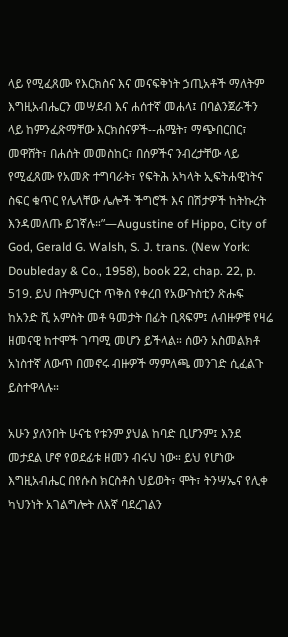ላይ የሚፈጸሙ የእርክስና እና መናፍቅነት ኃጢአቶች ማለትም እግዚአብሔርን መሣደብ እና ሐሰተኛ መሐላ፤ በባልንጀራችን ላይ ከምንፈጽማቸው እርክስናዎች--ሐሜት፣ ማጭበርበር፣ መዋሸት፣ በሐሰት መመስከር፣ በሰዎችና ንብረታቸው ላይ የሚፈጸሙ የአመጽ ተግባራት፣ የፍትሕ አካላት ኢፍትሐዊነትና ስፍር ቁጥር የሌላቸው ሌሎች ችግሮች እና በሽታዎች ከትኩረት እንዳመለጡ ይገኛሉ።”—Augustine of Hippo, City of God, Gerald G. Walsh, S. J. trans. (New York: Doubleday & Co., 1958), book 22, chap. 22, p. 519. ይህ በትምህርተ ጥቅስ የቀረበ የአውጉስቲን ጽሑፍ ከአንድ ሺ አምስት መቶ ዓመታት በፊት ቢጻፍም፤ ለብዙዎቹ የዛሬ ዘመናዊ ከተሞች ገጣሚ መሆን ይችላል። ሰውን አስመልክቶ አነስተኛ ለውጥ በመኖሩ ብዙዎች ማምለጫ መንገድ ሲፈልጉ ይስተዋላሉ።

አሁን ያለንበት ሁናቴ የቱንም ያህል ከባድ ቢሆንም፤ እንደ መታደል ሆኖ የወደፊቱ ዘመን ብሩህ ነው። ይህ የሆነው እግዚአብሔር በየሱስ ክርስቶስ ህይወት፣ ሞት፣ ትንሣኤና የሊቀ ካህንነት አገልግሎት ለእኛ ባደረገልን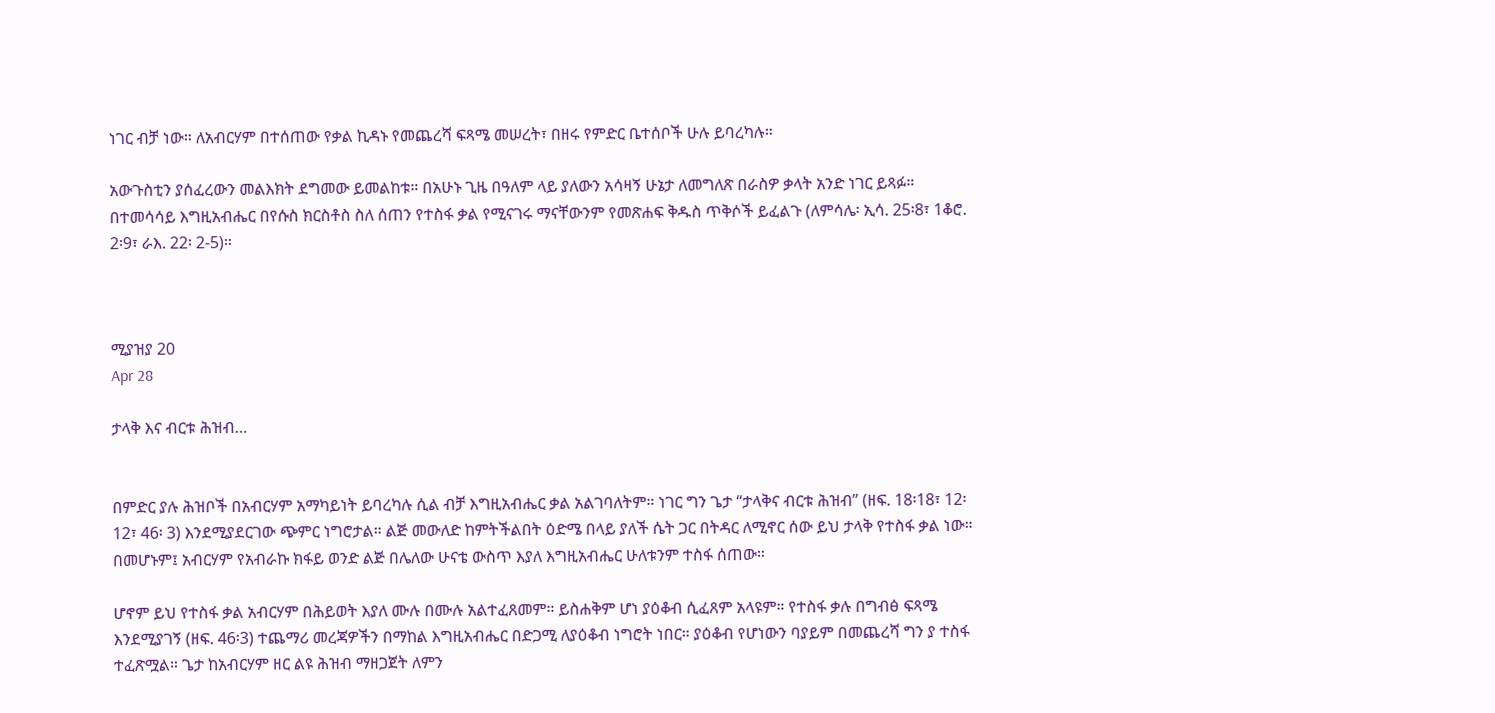ነገር ብቻ ነው። ለአብርሃም በተሰጠው የቃል ኪዳኑ የመጨረሻ ፍጻሜ መሠረት፣ በዘሩ የምድር ቤተሰቦች ሁሉ ይባረካሉ።

አውጉስቲን ያሰፈረውን መልእክት ደግመው ይመልከቱ። በአሁኑ ጊዜ በዓለም ላይ ያለውን አሳዛኝ ሁኔታ ለመግለጽ በራስዎ ቃላት አንድ ነገር ይጻፉ። በተመሳሳይ እግዚአብሔር በየሱስ ክርስቶስ ስለ ሰጠን የተስፋ ቃል የሚናገሩ ማናቸውንም የመጽሐፍ ቅዱስ ጥቅሶች ይፈልጉ (ለምሳሌ፡ ኢሳ. 25፡8፣ 1ቆሮ. 2፡9፣ ራእ. 22፡ 2-5)።



ሚያዝያ 20
Apr 28

ታላቅ እና ብርቱ ሕዝብ…


በምድር ያሉ ሕዝቦች በአብርሃም አማካይነት ይባረካሉ ሲል ብቻ እግዚአብሔር ቃል አልገባለትም። ነገር ግን ጌታ “ታላቅና ብርቱ ሕዝብ” (ዘፍ. 18፡18፣ 12፡12፣ 46፡ 3) እንደሚያደርገው ጭምር ነግሮታል። ልጅ መውለድ ከምትችልበት ዕድሜ በላይ ያለች ሴት ጋር በትዳር ለሚኖር ሰው ይህ ታላቅ የተስፋ ቃል ነው። በመሆኑም፤ አብርሃም የአብራኩ ክፋይ ወንድ ልጅ በሌለው ሁናቴ ውስጥ እያለ እግዚአብሔር ሁለቱንም ተስፋ ሰጠው።

ሆኖም ይህ የተስፋ ቃል አብርሃም በሕይወት እያለ ሙሉ በሙሉ አልተፈጸመም። ይስሐቅም ሆነ ያዕቆብ ሲፈጸም አላዩም። የተስፋ ቃሉ በግብፅ ፍጻሜ እንደሚያገኝ (ዘፍ. 46፡3) ተጨማሪ መረጃዎችን በማከል እግዚአብሔር በድጋሚ ለያዕቆብ ነግሮት ነበር። ያዕቆብ የሆነውን ባያይም በመጨረሻ ግን ያ ተስፋ ተፈጽሟል። ጌታ ከአብርሃም ዘር ልዩ ሕዝብ ማዘጋጀት ለምን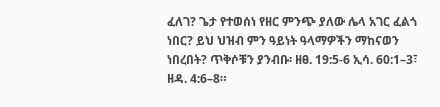ፈለገ? ጌታ የተወሰነ የዘር ምንጭ ያለው ሌላ አገር ፈልጎ ነበር? ይህ ህዝብ ምን ዓይነት ዓላማዎችን ማከናወን ነበረበት? ጥቅሶቹን ያንብቡ፡ ዘፀ. 19:5-6 ኢሳ. 60:1–3፣ ዘዳ. 4:6–8።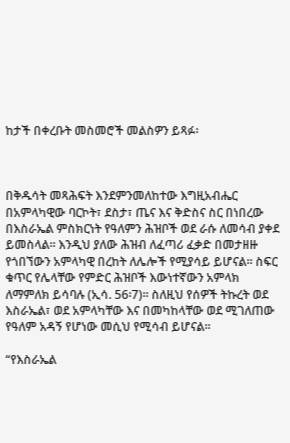ከታች በቀረቡት መስመሮች መልስዎን ይጻፉ፡



በቅዱሳት መጻሕፍት እንደምንመለከተው እግዚአብሔር በአምላካዊው ባርኮት፣ ደስታ፣ ጤና እና ቅድስና ስር በነበረው በእስራኤል ምስክርነት የዓለምን ሕዝቦች ወደ ራሱ ለመሳብ ያቀደ ይመስላል። እንዲህ ያለው ሕዝብ ለፈጣሪ ፈቃድ በመታዘዙ የጎበኘውን አምላካዊ በረከት ለሌሎች የሚያሳይ ይሆናል። ስፍር ቁጥር የሌላቸው የምድር ሕዝቦች እውነተኛውን አምላክ ለማምለክ ይሳባሉ (ኢሳ. 56፡7)። ስለዚህ የሰዎች ትኩረት ወደ እስራኤል፣ ወደ አምላካቸው እና በመካከላቸው ወደ ሚገለጠው የዓለም አዳኝ የሆነው መሲህ የሚሳብ ይሆናል።

“የእስራኤል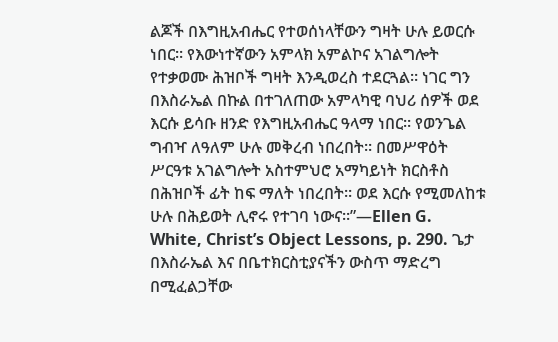ልጆች በእግዚአብሔር የተወሰነላቸውን ግዛት ሁሉ ይወርሱ ነበር። የእውነተኛውን አምላክ አምልኮና አገልግሎት የተቃወሙ ሕዝቦች ግዛት እንዲወረስ ተደርጓል። ነገር ግን በእስራኤል በኩል በተገለጠው አምላካዊ ባህሪ ሰዎች ወደ እርሱ ይሳቡ ዘንድ የእግዚአብሔር ዓላማ ነበር። የወንጌል ግብዣ ለዓለም ሁሉ መቅረብ ነበረበት። በመሥዋዕት ሥርዓቱ አገልግሎት አስተምህሮ አማካይነት ክርስቶስ በሕዝቦች ፊት ከፍ ማለት ነበረበት። ወደ እርሱ የሚመለከቱ ሁሉ በሕይወት ሊኖሩ የተገባ ነውና።”—Ellen G. White, Christ’s Object Lessons, p. 290. ጌታ በእስራኤል እና በቤተክርስቲያናችን ውስጥ ማድረግ በሚፈልጋቸው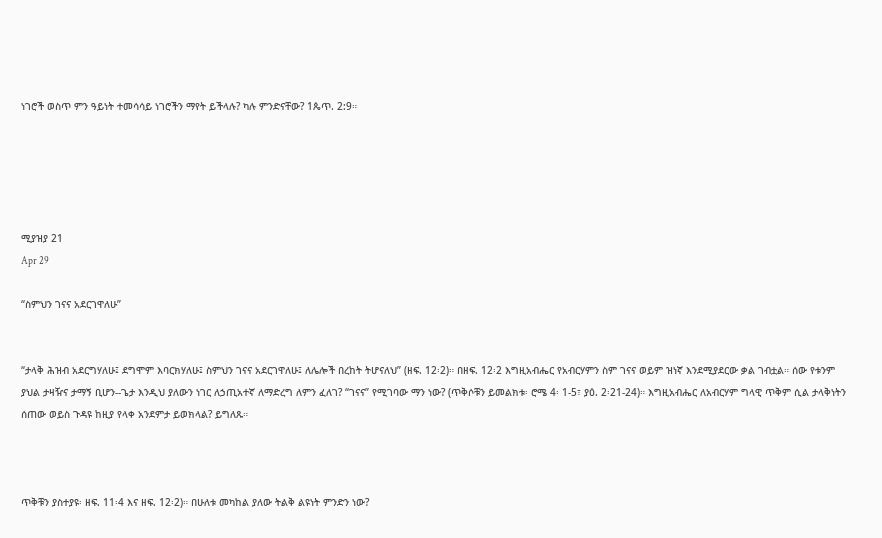ነገሮች ወስጥ ምን ዓይነት ተመሳሳይ ነገሮችን ማየት ይችላሉ? ካሉ ምንድናቸው? 1ጴጥ. 2:9።





ሚያዝያ 21
Apr 29

“ስምህን ገናና አደርገዋለሁ”


“ታላቅ ሕዝብ አደርግሃለሁ፤ ደግሞም እባርክሃለሁ፤ ስምህን ገናና አደርገዋለሁ፤ ለሌሎች በረከት ትሆናለህ” (ዘፍ. 12፡2)። በዘፍ. 12፡2 እግዚአብሔር የአብርሃምን ስም ገናና ወይም ዝነኛ እንደሚያደርው ቃል ገብቷል። ሰው የቱንም ያህል ታዛዥና ታማኝ ቢሆን--ጌታ እንዲህ ያለውን ነገር ለኃጢአተኛ ለማድረግ ለምን ፈለገ? “ገናና” የሚገባው ማን ነው? (ጥቅሶቹን ይመልክቱ፡ ሮሜ 4፡ 1-5፣ ያዕ. 2፡21-24)። እግዚአብሔር ለአብርሃም ግላዊ ጥቅም ሲል ታላቅነትን ሰጠው ወይስ ጉዳዩ ከዚያ የላቀ አንደምታ ይወክላል? ይግለጹ።



ጥቅቹን ያስተያዩ፡ ዘፍ. 11፡4 እና ዘፍ. 12፡2)። በሁለቱ መካከል ያለው ትልቅ ልዩነት ምንድን ነው?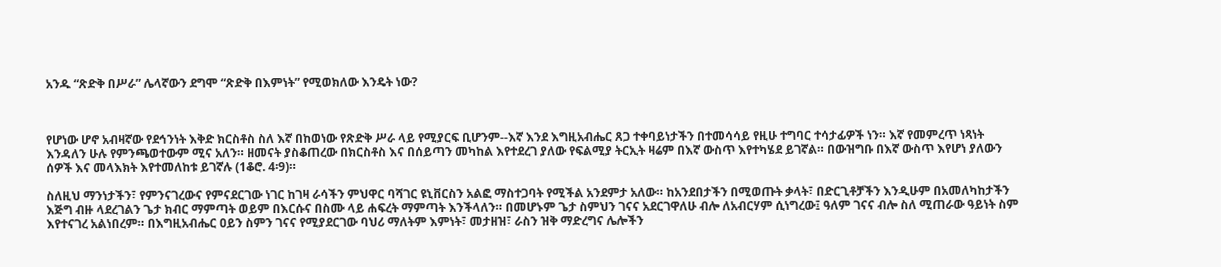አንዱ “ጽድቅ በሥራ” ሌላኛውን ደግሞ “ጽድቅ በእምነት” የሚወክለው እንዴት ነው?



የሆነው ሆኖ አብዛኛው የደኅንነት እቅድ ክርስቶስ ስለ እኛ በከወነው የጽድቅ ሥራ ላይ የሚያርፍ ቢሆንም--እኛ እንደ እግዚአብሔር ጸጋ ተቀባይነታችን በተመሳሳይ የዚሁ ተግባር ተሳታፊዎች ነን። እኛ የመምረጥ ነጻነት እንዳለን ሁሉ የምንጫወተውም ሚና አለን። ዘመናት ያስቆጠረው በክርስቶስ እና በሰይጣን መካከል እየተደረገ ያለው የፍልሚያ ትርኢት ዛሬም በእኛ ውስጥ እየተካሄደ ይገኛል። በውዝግቡ በእኛ ውስጥ እየሆነ ያለውን ሰዎች እና መላእክት እየተመለከቱ ይገኛሉ (1ቆሮ. 4፡9)።

ስለዚህ ማንነታችን፣ የምንናገረውና የምናደርገው ነገር ከገዛ ራሳችን ምህዋር ባሻገር ዩኒቨርስን አልፎ ማስተጋባት የሚችል አንደምታ አለው። ከአንደበታችን በሚወጡት ቃላት፣ በድርጊቶቻችን እንዲሁም በአመለካከታችን እጅግ ብዙ ላደረገልን ጌታ ክብር ማምጣት ወይም በእርሱና በስሙ ላይ ሐፍረት ማምጣት እንችላለን። በመሆኑም ጌታ ስምህን ገናና አደርገዋለሁ ብሎ ለአብርሃም ሲነግረው፤ ዓለም ገናና ብሎ ስለ ሚጠራው ዓይነት ስም እየተናገረ አልነበረም። በእግዚአብሔር ዐይን ስምን ገናና የሚያደርገው ባህሪ ማለትም እምነት፣ መታዘዝ፣ ራስን ዝቅ ማድረግና ሌሎችን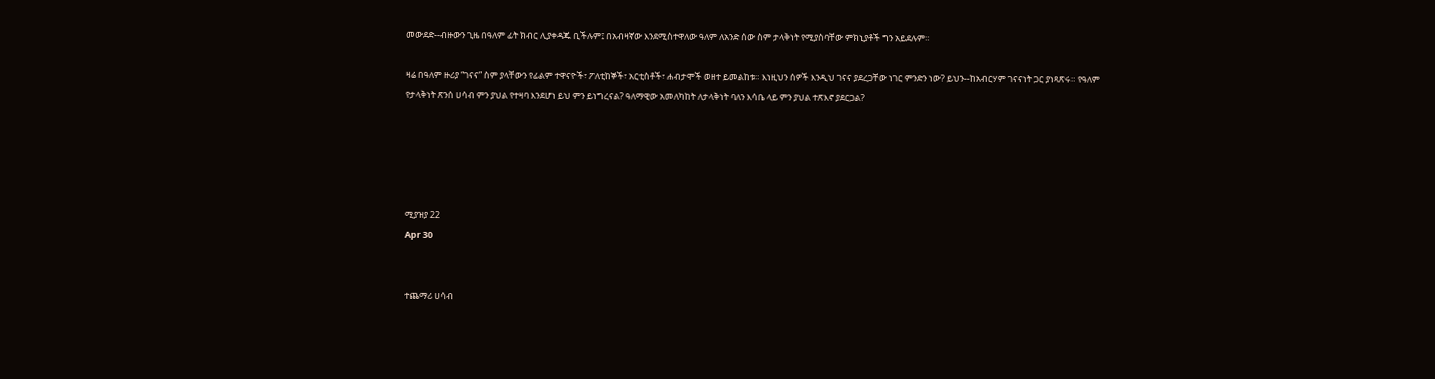መውደድ--ብዙውን ጊዜ በዓለም ፊት ክብር ሊያቀዳጁ ቢችሉም፤ በአብዛኛው እንደሚስተዋለው ዓለም ለአንድ ሰው ስም ታላቅነት የሚያስባቸው ምክኒያቶች ግን አይደሉም።

ዛሬ በዓለም ዙሪያ “ገናና” ስም ያላቸውን የፊልም ተዋናዮች፣ ፖለቲከኞች፣ አርቲስቶች፣ ሐብታሞች ወዘተ ይመልከቱ። እነዚህን ሰዎች እንዲህ ገናና ያደረጋቸው ነገር ምንድን ነው? ይህን--ከአብርሃም ገናናነት ጋር ያነጻጽሩ። የዓለም የታላቅነት ጽንሰ ሀሳብ ምን ያህል የተዛባ እንደሆነ ይህ ምን ይነግረናል? ዓለማዊው አመለካከት ለታላቅነት ባለን እሳቤ ላይ ምን ያህል ተጽእኖ ያደርጋል?





ሚያዝያ 22
Apr 30


ተጨማሪ ሀሳብ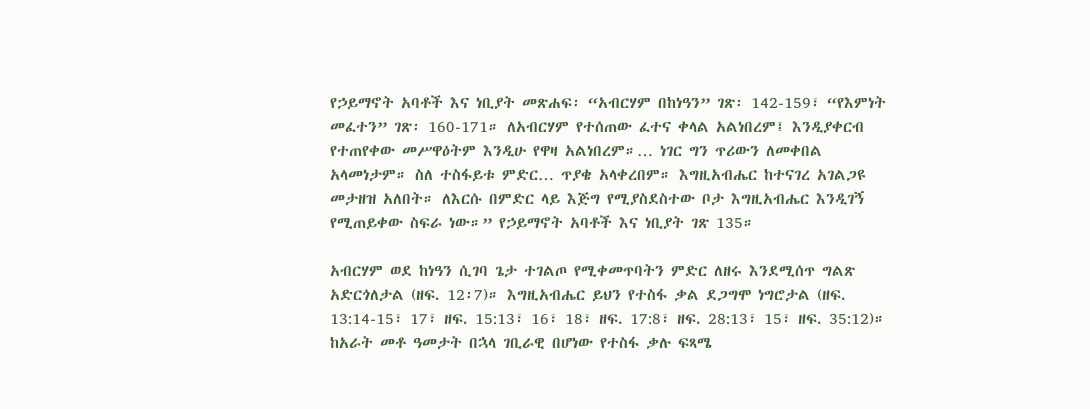የኃይማኖት አባቶች እና ነቢያት መጽሐፍ፡ “አብርሃም በከነዓን” ገጽ፡ 142-159፣ “የእምነት መፈተን” ገጽ፡ 160-171። ለአብርሃም የተሰጠው ፈተና ቀላል አልነበረም፤ እንዲያቀርብ የተጠየቀው መሥዋዕትም እንዲሁ የዋዛ አልነበረም።… ነገር ግን ጥሪውን ለመቀበል አላመነታም። ስለ ተስፋይቱ ምድር… ጥያቄ አላቀረበም። እግዚአብሔር ከተናገረ አገልጋዩ መታዘዝ አለበት። ለእርሱ በምድር ላይ እጅግ የሚያስደስተው ቦታ እግዚአብሔር እንዲገኝ የሚጠይቀው ስፍራ ነው።” የኃይማኖት አባቶች እና ነቢያት ገጽ 135።

አብርሃም ወደ ከነዓን ሲገባ ጌታ ተገልጦ የሚቀመጥባትን ምድር ለዘሩ እንደሚሰጥ ግልጽ አድርጎለታል (ዘፍ. 12፡7)። እግዚአብሔር ይህን የተስፋ ቃል ደጋግሞ ነግሮታል (ዘፍ. 13:14-15፣ 17፣ ዘፍ. 15:13፣ 16፣ 18፣ ዘፍ. 17:8፣ ዘፍ. 28:13፣ 15፣ ዘፍ. 35:12)። ከአራት መቶ ዓመታት በኋላ ገቢራዊ በሆነው የተስፋ ቃሉ ፍጻሜ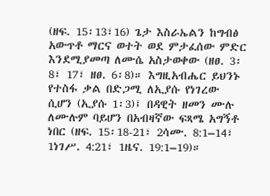(ዘፍ. 15፡13፣16) ጌታ እስራኤልን ከግብፅ አውጥቶ ማርና ወተት ወደ ምታፈሰው ምድር እንደሚያመጣ ለሙሴ አስታወቀው (ዘፀ. 3፡8፣ 17፣ ዘፀ. 6፡8)። እግዚአብሔር ይህንኑ የተስፋ ቃል በድጋሚ ለኢያሱ የነገረው ሲሆን (ኢያሱ 1፡3)፤ በዳዊት ዘመን ሙሉ ለሙሉም ባይሆን በአብዛኛው ፍጻሜ አግኝቶ ነበር (ዘፍ. 15፡18-21፣ 2ሳሙ. 8:1–14፣ 1ነገሥ. 4:21፣ 1ዜና. 19:1–19)።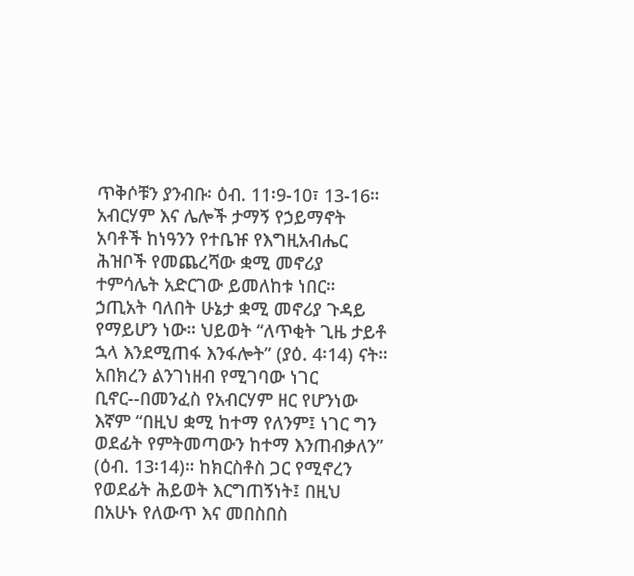ጥቅሶቹን ያንብቡ፡ ዕብ. 11፡9-10፣ 13-16። አብርሃም እና ሌሎች ታማኝ የኃይማኖት አባቶች ከነዓንን የተቤዡ የእግዚአብሔር ሕዝቦች የመጨረሻው ቋሚ መኖሪያ ተምሳሌት አድርገው ይመለከቱ ነበር። ኃጢአት ባለበት ሁኔታ ቋሚ መኖሪያ ጉዳይ የማይሆን ነው። ህይወት “ለጥቂት ጊዜ ታይቶ ኋላ እንደሚጠፋ እንፋሎት” (ያዕ. 4፡14) ናት። አበክረን ልንገነዘብ የሚገባው ነገር ቢኖር--በመንፈስ የአብርሃም ዘር የሆንነው እኛም “በዚህ ቋሚ ከተማ የለንም፤ ነገር ግን ወደፊት የምትመጣውን ከተማ እንጠብቃለን” (ዕብ. 13፡14)። ከክርስቶስ ጋር የሚኖረን የወደፊት ሕይወት እርግጠኝነት፤ በዚህ በአሁኑ የለውጥ እና መበስበስ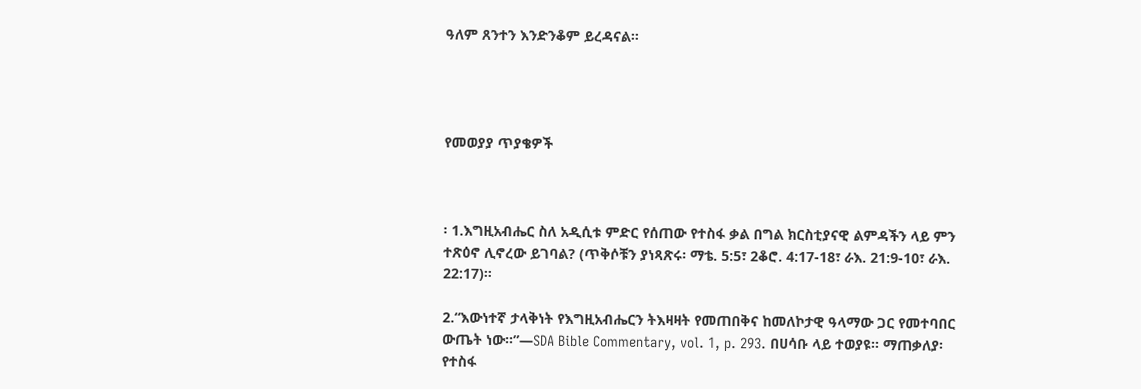ዓለም ጸንተን እንድንቆም ይረዳናል።




የመወያያ ጥያቄዎች



፡ 1.እግዚአብሔር ስለ አዲሲቱ ምድር የሰጠው የተስፋ ቃል በግል ክርስቲያናዊ ልምዳችን ላይ ምን ተጽዕኖ ሊኖረው ይገባል? (ጥቅሶቹን ያነጻጽሩ፡ ማቴ. 5:5፣ 2ቆሮ. 4:17-18፣ ራእ. 21:9-10፣ ራእ. 22:17)።

2.“እውነተኛ ታላቅነት የእግዚአብሔርን ትእዛዛት የመጠበቅና ከመለኮታዊ ዓላማው ጋር የመተባበር ውጤት ነው።”—SDA Bible Commentary, vol. 1, p. 293. በሀሳቡ ላይ ተወያዩ። ማጠቃለያ፡ የተስፋ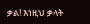ቃል! እነዚህ ቃላት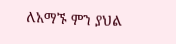ለአማኙ ምን ያህል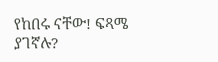የከበሩ ናቸው! ፍጻሜ ያገኛሉ?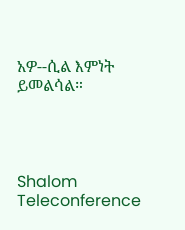አዎ--ሲል እምነት ይመልሳል።




Shalom Teleconference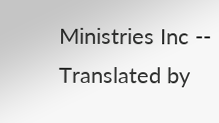Ministries Inc -- Translated by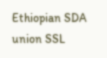Ethiopian SDA union SSL